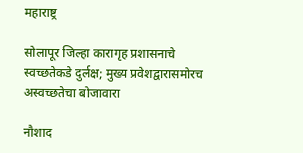महाराष्ट्र

सोलापूर जिल्हा कारागृह प्रशासनाचे स्वच्छतेकडे दुर्लक्ष; मुख्य प्रवेशद्वारासमोरच अस्वच्छतेचा बोजावारा

नौशाद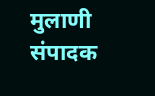मुलाणी संपादक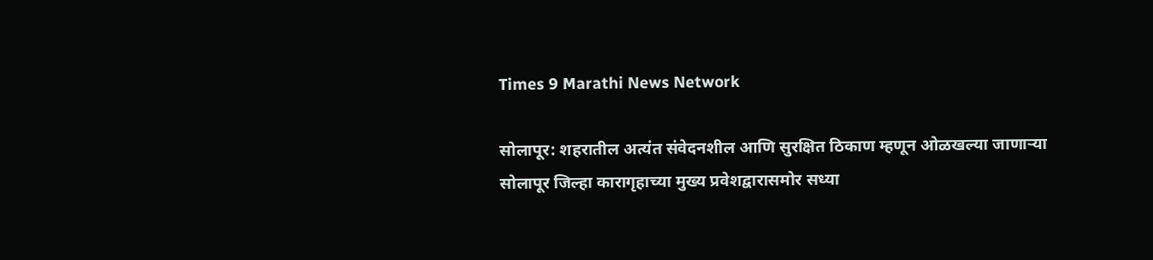Times 9 Marathi News Network

सोलापूर: शहरातील अत्यंत संवेदनशील आणि सुरक्षित ठिकाण म्हणून ओळखल्या जाणाऱ्या सोलापूर जिल्हा कारागृहाच्या मुख्य प्रवेशद्वारासमोर सध्या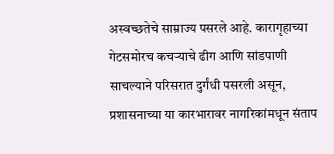अस्वच्छतेचे साम्राज्य पसरले आहे. कारागृहाच्या गेटसमोरच कचऱ्याचे ढीग आणि सांडपाणी साचल्याने परिसरात दुर्गंधी पसरली असून, प्रशासनाच्या या कारभारावर नागरिकांमधून संताप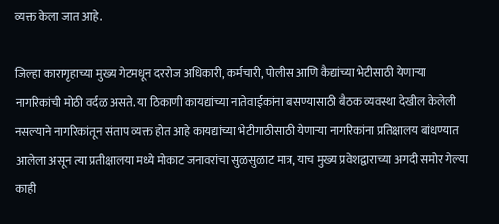व्यक्त केला जात आहे.

जिल्हा कारागृहाच्या मुख्य गेटमधून दररोज अधिकारी, कर्मचारी, पोलीस आणि कैद्यांच्या भेटीसाठी येणाऱ्या नागरिकांची मोठी वर्दळ असते. या ठिकाणी कायद्यांच्या नातेवाईकांना बसण्यासाठी बैठक व्यवस्था देखील केलेली नसल्याने नागरिकांतून संताप व्यक्त होत आहे कायद्यांच्या भेटीगाठीसाठी येणाऱ्या नागरिकांना प्रतिक्षालय बांधण्यात आलेला असून त्या प्रतीक्षालया मध्ये मोकाट जनावरांचा सुळसुळाट मात्र, याच मुख्य प्रवेशद्वाराच्या अगदी समोर गेल्या काही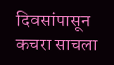दिवसांपासून कचरा साचला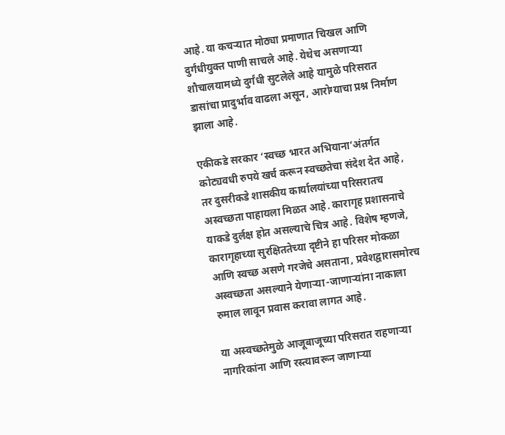आहे. या कचऱ्यात मोठ्या प्रमाणात चिखल आणि दुर्गंधीयुक्त पाणी साचले आहे. येथेच असणाऱ्या शौचालयामध्ये दुर्गंधी सुटलेले आहे यामुळे परिसरात डासांचा प्रादुर्भाव वाढला असून, आरोग्याचा प्रश्न निर्माण झाला आहे.

एकीकडे सरकार ‘स्वच्छ भारत अभियाना’अंतर्गत कोट्यवधी रुपये खर्च करून स्वच्छतेचा संदेश देत आहे, तर दुसरीकडे शासकीय कार्यालयांच्या परिसरातच अस्वच्छता पाहायला मिळत आहे. कारागृह प्रशासनाचे याकडे दुर्लक्ष होत असल्याचे चित्र आहे. विशेष म्हणजे, कारागृहाच्या सुरक्षिततेच्या दृष्टीने हा परिसर मोकळा आणि स्वच्छ असणे गरजेचे असताना, प्रवेशद्वारासमोरच अस्वच्छता असल्याने येणाऱ्या-जाणाऱ्यांना नाकाला रुमाल लावून प्रवास करावा लागत आहे.

या अस्वच्छतेमुळे आजूबाजूच्या परिसरात राहणाऱ्या नागरिकांना आणि रस्त्यावरून जाणाऱ्या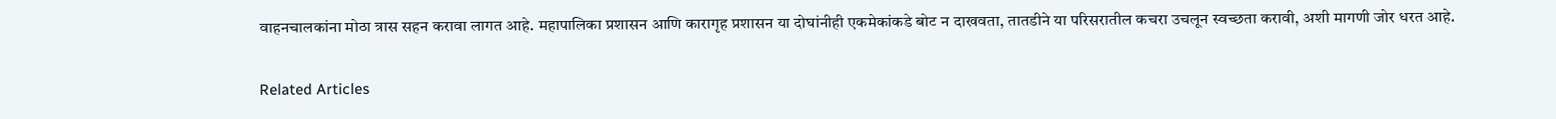वाहनचालकांना मोठा त्रास सहन करावा लागत आहे. महापालिका प्रशासन आणि कारागृह प्रशासन या दोघांनीही एकमेकांकडे बोट न दाखवता, तातडीने या परिसरातील कचरा उचलून स्वच्छता करावी, अशी मागणी जोर धरत आहे.

Related Articles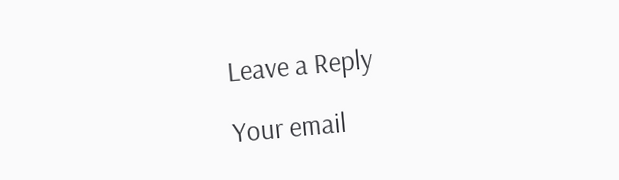Leave a Reply

Your email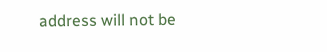address will not be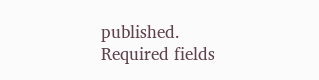published. Required fields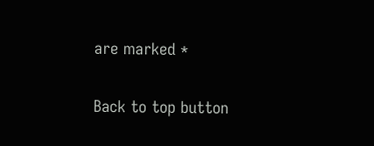are marked *

Back to top button